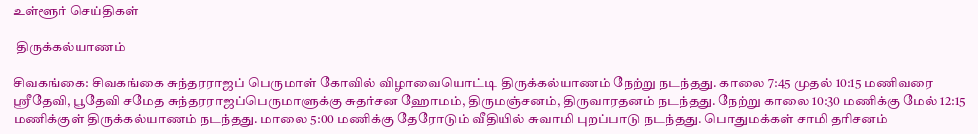உள்ளூர் செய்திகள்

 திருக்கல்யாணம்

சிவகங்கை: சிவகங்கை சுந்தரராஜப் பெருமாள் கோவில் விழாவையொட்டி திருக்கல்யாணம் நேற்று நடந்தது. காலை 7:45 முதல் 10:15 மணிவரை ஸ்ரீதேவி, பூதேவி சமேத சுந்தரராஜப்பெருமாளுக்கு சுதர்சன ஹோமம், திருமஞ்சனம், திருவாரதனம் நடந்தது. நேற்று காலை 10:30 மணிக்கு மேல் 12:15 மணிக்குள் திருக்கல்யாணம் நடந்தது. மாலை 5:00 மணிக்கு தேரோடும் வீதியில் சுவாமி புறப்பாடு நடந்தது. பொதுமக்கள் சாமி தரிசனம்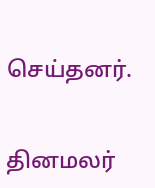செய்தனர்.


தினமலர்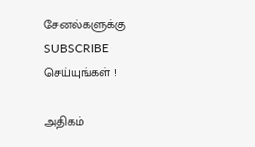சேனல்களுக்கு SUBSCRIBE செய்யுங்கள் !

அதிகம்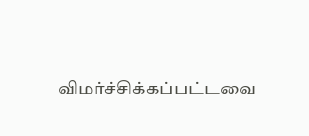விமர்ச்சிக்கப்பட்டவை